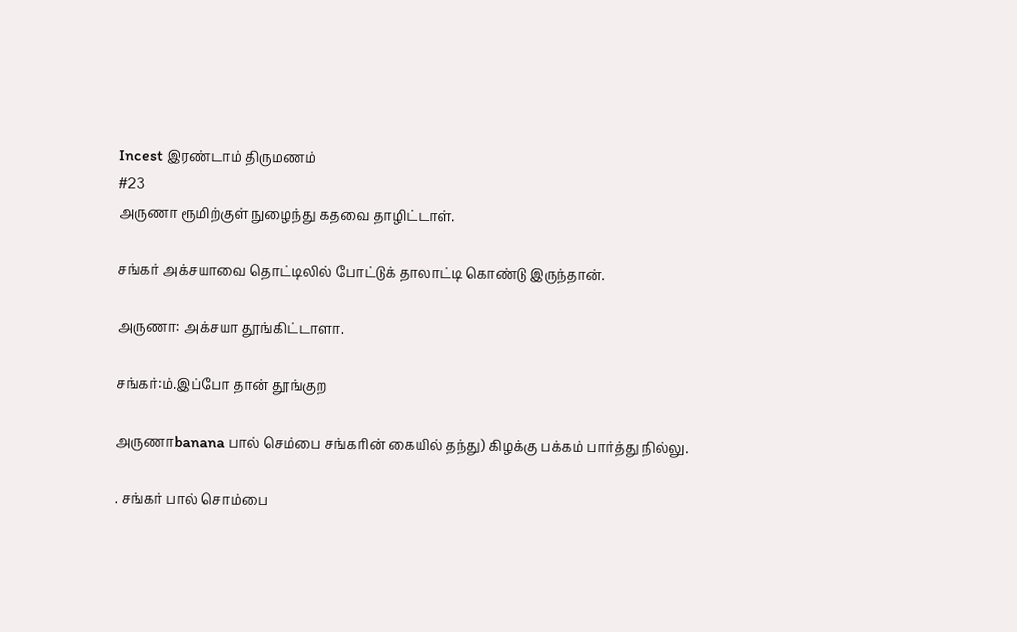Incest இரண்டாம் திருமணம்
#23
அருணா ரூமிற்குள் நுழைந்து கதவை தாழிட்டாள்.

சங்கர் அக்சயாவை தொட்டிலில் போட்டுக் தாலாட்டி கொண்டு இருந்தான்.

அருணா: அக்சயா தூங்கிட்டாளா.

சங்கர்:ம்.இப்போ தான்‌ தூங்குற

அருணாbanana பால் செம்பை சங்கரின் கையில் தந்து) கிழக்கு பக்கம் பார்த்து நில்லு.

. சங்கர் பால் சொம்பை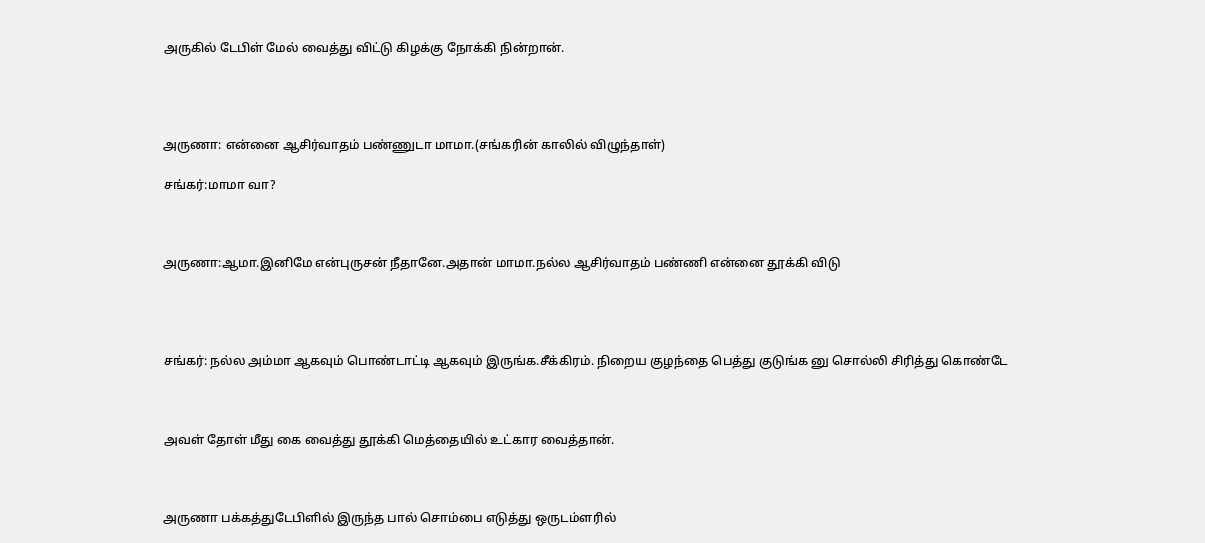அருகில் டேபிள்‌ மேல் வைத்து விட்டு கிழக்கு நோக்கி நின்றான்.




அருணா: என்னை ஆசிர்வாதம் பண்ணுடா‌ மாமா.(சங்கரின் காலில் விழுந்தாள்)

சங்கர்:மாமா வா?



அருணா:ஆமா.இனிமே என்‌புருசன் நீதானே.அதான் மாமா.நல்ல ஆசிர்வாதம் பண்ணி என்னை தூக்கி விடு




சங்கர்: நல்ல அம்மா ஆகவும் பொண்டாட்டி ஆகவும் இருங்க.சீக்கிரம். நிறைய குழந்தை பெத்து குடுங்க னு சொல்லி சிரித்து கொண்டே



அவள் தோள் மீது கை வைத்து தூக்கி மெத்தையில் உட்கார வைத்தான்.



அருணா பக்கத்து‌டேபிளில்‌ இருந்த பால் சொம்பை எடுத்து ஒரு‌டம்ளரில்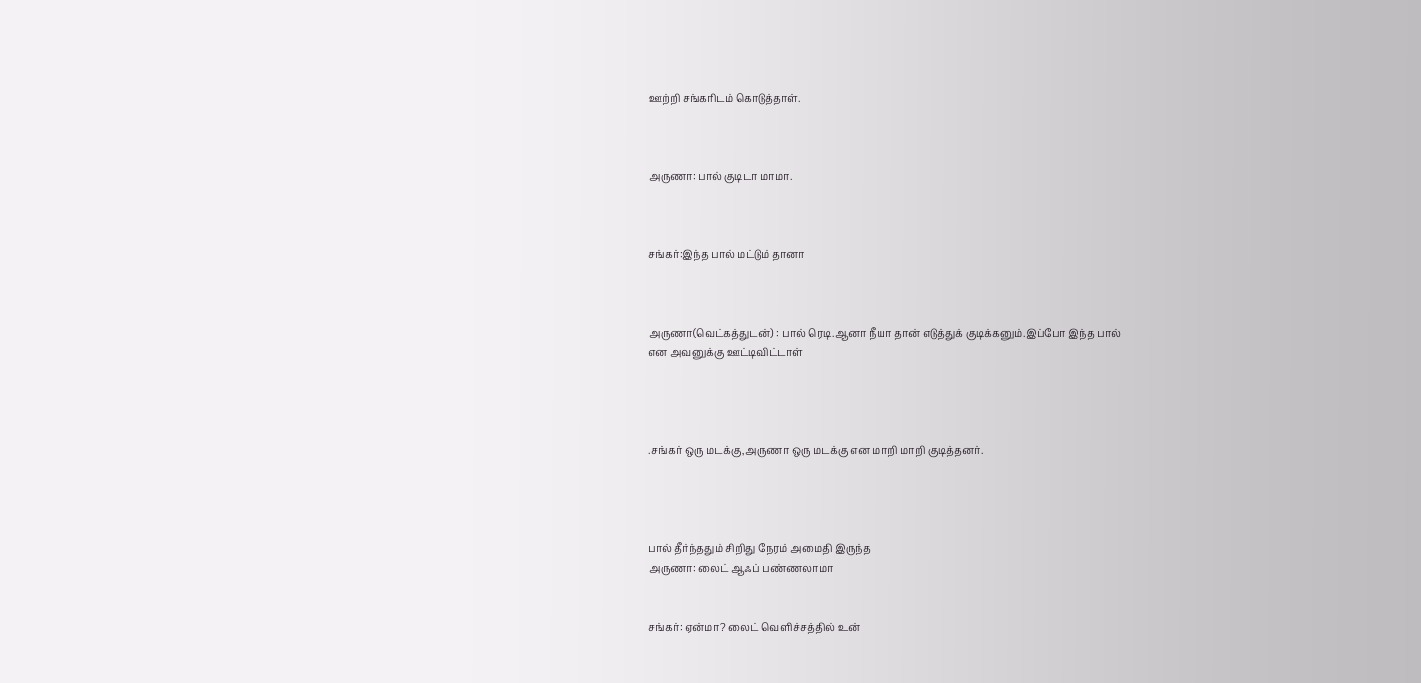ஊற்றி சங்கரிடம் கொடுத்தாள்.



அருணா: பால் குடிடா‌ மாமா.



சங்கர்:இந்த பால்‌ மட்டும் தானா



அருணா(வெட்கத்துடன்) : பால்‌ ரெடி.ஆனா நீயா தான் எடுத்துக் குடிக்கனும்.இப்போ இந்த பால்
என அவனுக்கு ஊட்டிவிட்டாள்




.சங்கர் ஒரு மடக்கு,அருணா ஒரு மடக்கு என மாறி மாறி குடித்தனர்.




பால் தீர்ந்ததும் சிறிது நேரம் அமைதி இருந்த
அருணா: லைட் ஆஃப் பண்ணலாமா


சங்கர்: ஏன்மா? லைட் வெளிச்சத்தில் உன்‌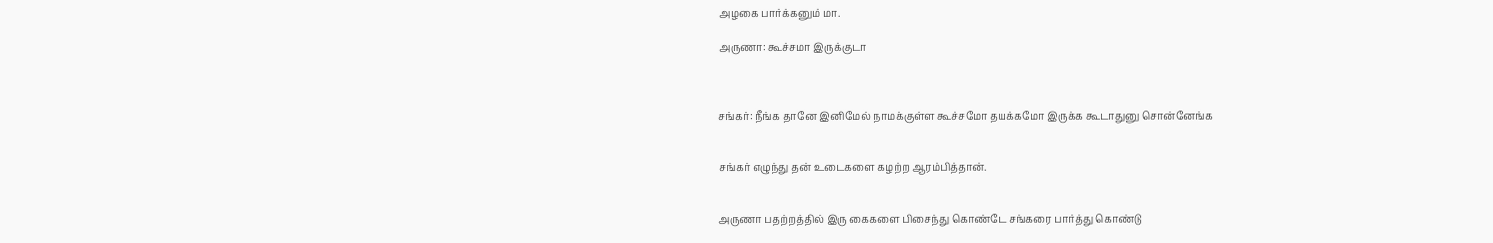அழகை பார்க்கனும் மா.

அருணா: கூச்சமா இருக்குடா



சங்கர்: நீங்க தானே இனிமேல் நாமக்குள்ள கூச்சமோ தயக்கமோ இருக்க கூடாதுனு சொன்னேங்க


சங்கர் எழுந்து தன் உடைகளை கழற்ற ஆரம்பித்தான்.


அருணா பதற்றத்தில்‌ இரு கைகளை பிசைந்து கொண்டே சங்கரை பார்த்து கொண்டு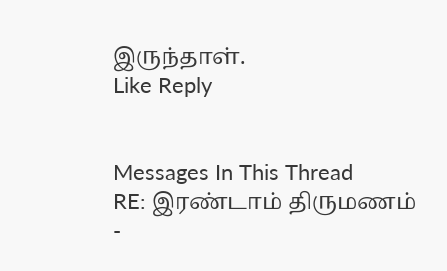இருந்தாள்.
Like Reply


Messages In This Thread
RE: இரண்டாம் திருமணம் -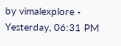by vimalexplore - Yesterday, 06:31 PM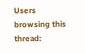Users browsing this thread: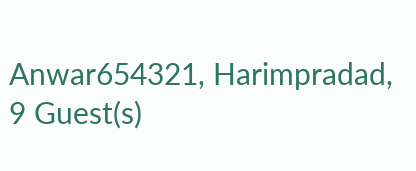Anwar654321, Harimpradad, 9 Guest(s)